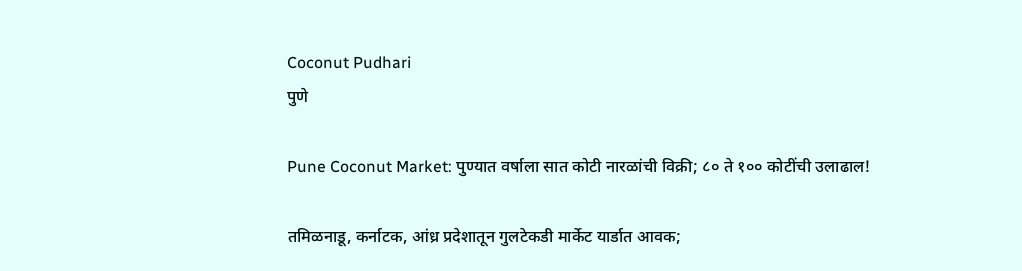Coconut Pudhari
पुणे

Pune Coconut Market: पुण्यात वर्षाला सात कोटी नारळांची विक्री; ८० ते १०० कोटींची उलाढाल!

तमिळनाडू, कर्नाटक, आंध्र प्रदेशातून गुलटेकडी मार्केट यार्डात आवक;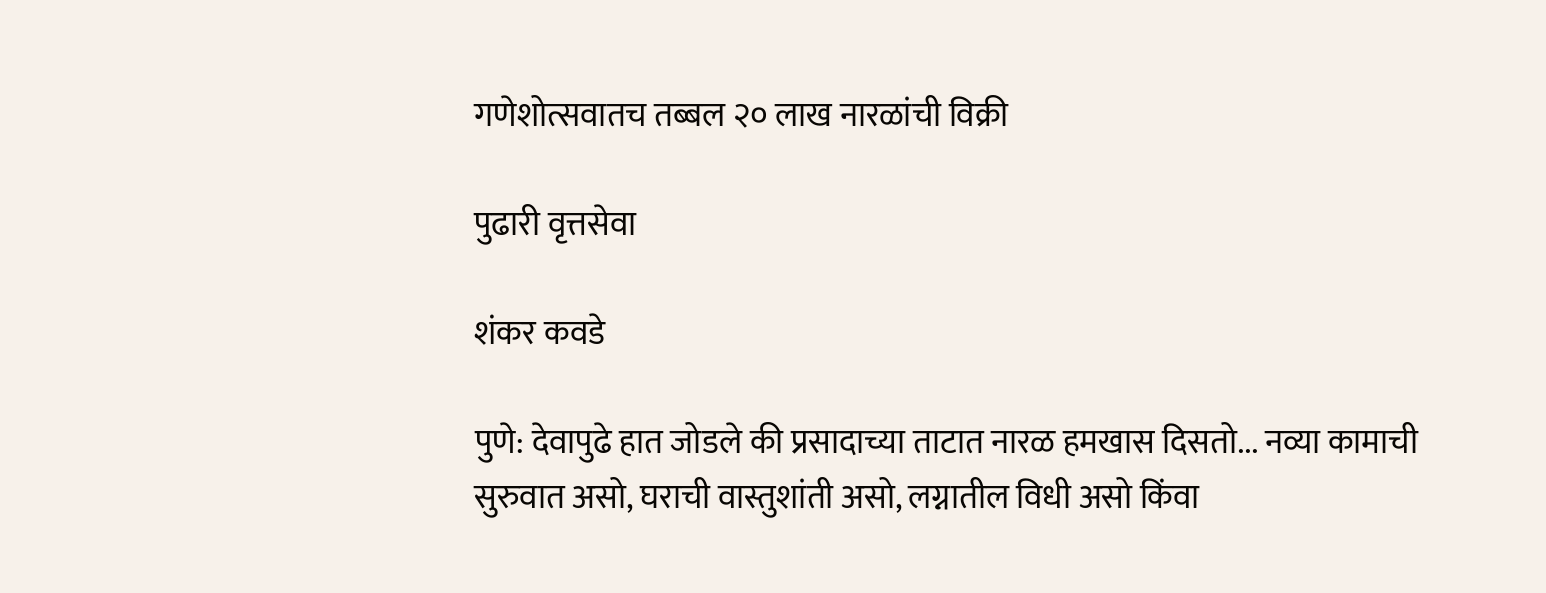गणेशोत्सवातच तब्बल २० लाख नारळांची विक्री

पुढारी वृत्तसेवा

शंकर कवडे

पुणे: देवापुढे हात जोडले की प्रसादाच्या ताटात नारळ हमखास दिसतो... नव्या कामाची सुरुवात असो, घराची वास्तुशांती असो, लग्नातील विधी असो किंवा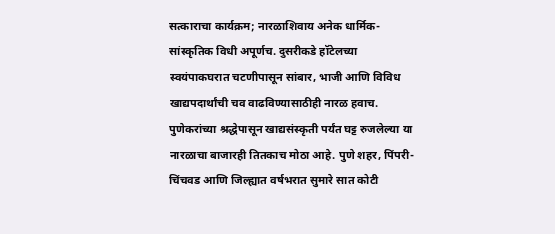सत्काराचा कार्यक्रम; नारळाशिवाय अनेक धार्मिक-सांस्कृतिक विधी अपूर्णच. दुसरीकडे हॉटेलच्या स्वयंपाकघरात चटणीपासून सांबार, भाजी आणि विविध खाद्यपदार्थांची चव वाढविण्यासाठीही नारळ हवाच. पुणेकरांच्या श्रद्धेपासून खाद्यसंस्कृती पर्यंत घट्ट रुजलेल्या या नारळाचा बाजारही तितकाच मोठा आहे. पुणे शहर, पिंपरी-चिंचवड आणि जिल्ह्यात वर्षभरात सुमारे सात कोटी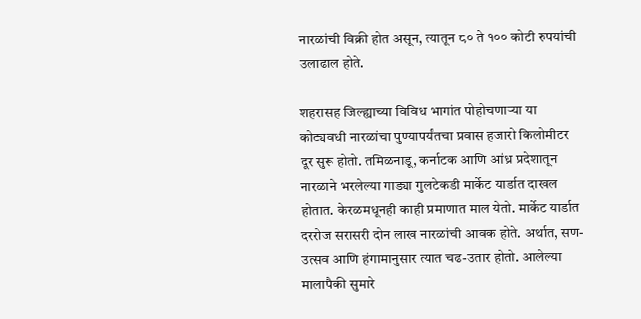नारळांची विक्री होत असून, त्यातून ८० ते १०० कोटी रुपयांची उलाढाल होते.

शहरासह जिल्ह्याच्या विविध भागांत पोहोचणाऱ्या या कोट्यवधी नारळांचा पुण्यापर्यंतचा प्रवास हजारो किलोमीटर दूर सुरू होतो. तमिळनाडू, कर्नाटक आणि आंध्र प्रदेशातून नारळाने भरलेल्या गाड्या गुलटेकडी मार्केट यार्डात दाखल होतात. केरळमधूनही काही प्रमाणात माल येतो. मार्केट यार्डात दररोज सरासरी दोन लाख नारळांची आवक होते. अर्थात, सण-उत्सव आणि हंगामानुसार त्यात चढ-उतार होतो. आलेल्या मालापैकी सुमारे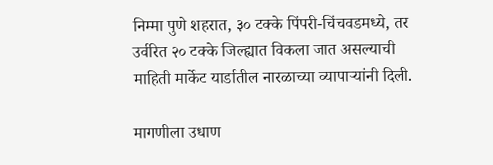निम्मा पुणे शहरात, ३० टक्के पिंपरी-चिंचवडमध्ये, तर उर्वरित २० टक्के जिल्ह्यात विकला जात असल्याची माहिती मार्केट यार्डातील नारळाच्या व्यापाऱ्यांनी दिली.

मागणीला उधाण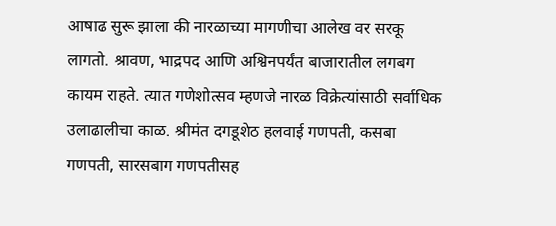आषाढ सुरू झाला की नारळाच्या मागणीचा आलेख वर सरकू लागतो. श्रावण, भाद्रपद आणि अश्विनपर्यंत बाजारातील लगबग कायम राहते. त्यात गणेशोत्सव म्हणजे नारळ विक्रेत्यांसाठी सर्वाधिक उलाढालीचा काळ. श्रीमंत दगडूशेठ हलवाई गणपती, कसबा गणपती, सारसबाग गणपतीसह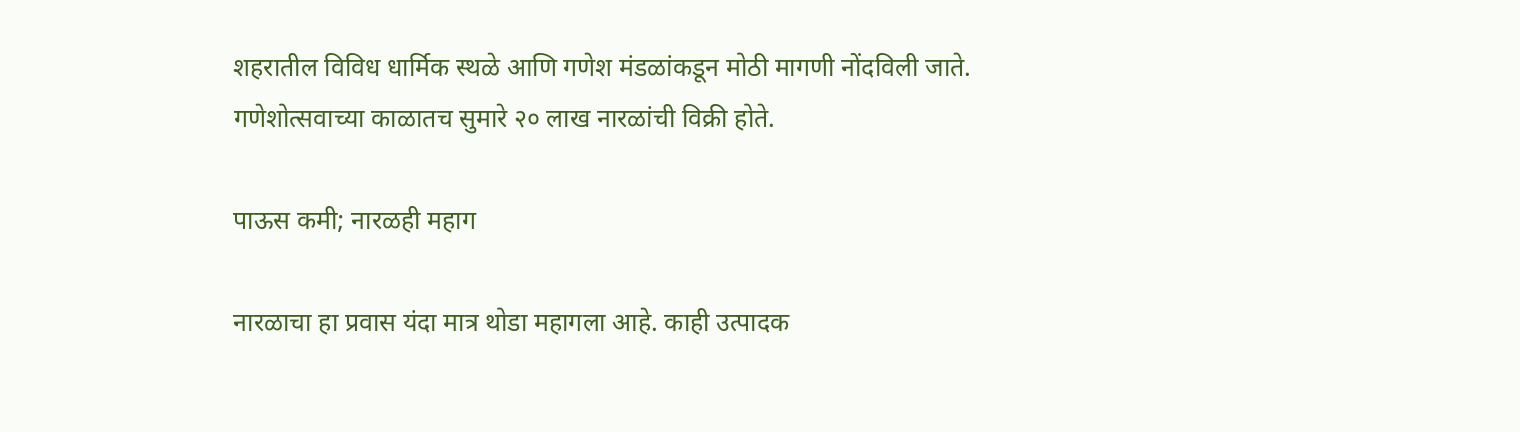शहरातील विविध धार्मिक स्थळे आणि गणेश मंडळांकडून मोठी मागणी नोंदविली जाते. गणेशोत्सवाच्या काळातच सुमारे २० लाख नारळांची विक्री होते.

पाऊस कमी; नारळही महाग

नारळाचा हा प्रवास यंदा मात्र थोडा महागला आहे. काही उत्पादक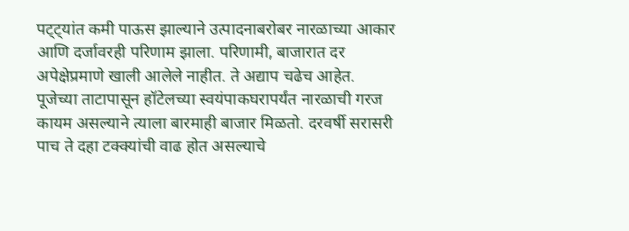पट्ट्यांत कमी पाऊस झाल्याने उत्पादनाबरोबर नारळाच्या आकार आणि दर्जावरही परिणाम झाला. परिणामी, बाजारात दर अपेक्षेप्रमाणे खाली आलेले नाहीत. ते अद्याप चढेच आहेत. पूजेच्या ताटापासून हॉटेलच्या स्वयंपाकघरापर्यंत नारळाची गरज कायम असल्याने त्याला बारमाही बाजार मिळतो. दरवर्षी सरासरी पाच ते दहा टक्क्यांची वाढ होत असल्याचे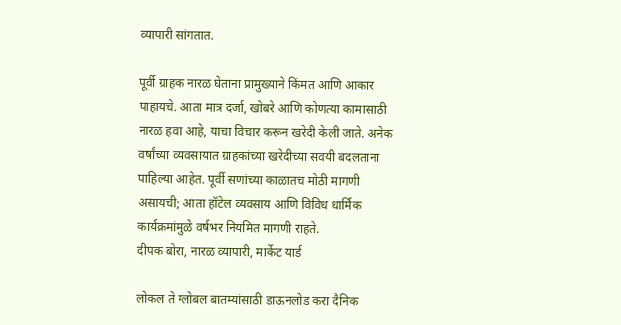व्यापारी सांगतात.

पूर्वी ग्राहक नारळ घेताना प्रामुख्याने किंमत आणि आकार पाहायचे. आता मात्र दर्जा, खोबरे आणि कोणत्या कामासाठी नारळ हवा आहे, याचा विचार करून खरेदी केली जाते. अनेक वर्षांच्या व्यवसायात ग्राहकांच्या खरेदीच्या सवयी बदलताना पाहिल्या आहेत. पूर्वी सणांच्या काळातच मोठी मागणी असायची; आता हॉटेल व्यवसाय आणि विविध धार्मिक कार्यक्रमांमुळे वर्षभर नियमित मागणी राहते.
दीपक बोरा, नारळ व्यापारी, मार्केट यार्ड

लोकल ते ग्लोबल बातम्यांसाठी डाऊनलोड करा दैनिक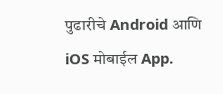पुढारीचे Android आणि iOS मोबाईल App.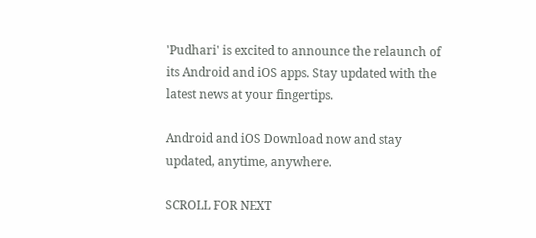'Pudhari' is excited to announce the relaunch of its Android and iOS apps. Stay updated with the latest news at your fingertips.

Android and iOS Download now and stay updated, anytime, anywhere.

SCROLL FOR NEXT